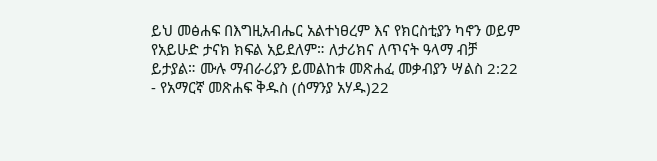ይህ መፅሐፍ በእግዚአብሔር አልተነፀረም እና የክርስቲያን ካኖን ወይም የአይሁድ ታናክ ክፍል አይደለም። ለታሪክና ለጥናት ዓላማ ብቻ ይታያል። ሙሉ ማብራሪያን ይመልከቱ መጽሐፈ መቃብያን ሣልስ 2:22 - የአማርኛ መጽሐፍ ቅዱስ (ሰማንያ አሃዱ)22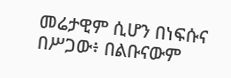መሬታዊም ሲሆን በነፍሱና በሥጋው፥ በልቡናውም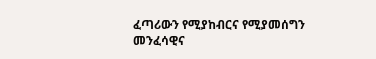ፈጣሪውን የሚያከብርና የሚያመሰግን መንፈሳዊና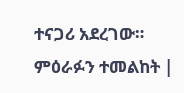ተናጋሪ አደረገው። ምዕራፉን ተመልከት |